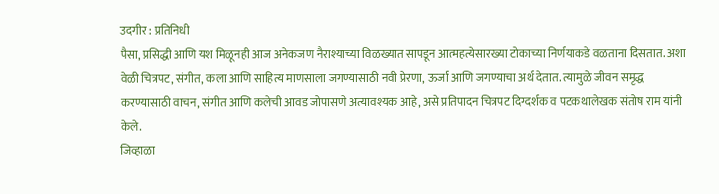उदगीर : प्रतिनिधी
पैसा, प्रसिद्धी आणि यश मिळूनही आज अनेकजण नैराश्याच्या विळख्यात सापडून आत्महत्येसारख्या टोकाच्या निर्णयाकडे वळताना दिसतात. अशा वेळी चित्रपट, संगीत, कला आणि साहित्य माणसाला जगण्यासाठी नवी प्रेरणा, ऊर्जा आणि जगण्याचा अर्थ देतात. त्यामुळे जीवन समृद्ध करण्यासाठी वाचन, संगीत आणि कलेची आवड जोपासणे अत्यावश्यक आहे, असे प्रतिपादन चित्रपट दिग्दर्शक व पटकथालेखक संतोष राम यांनी केले.
जिव्हाळा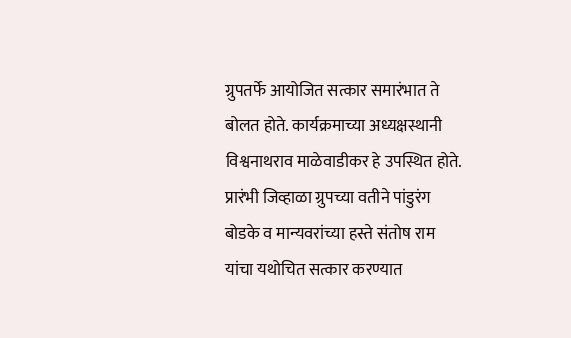ग्रुपतर्फे आयोजित सत्कार समारंभात ते बोलत होते. कार्यक्रमाच्या अध्यक्षस्थानी विश्वनाथराव माळेवाडीकर हे उपस्थित होते. प्रारंभी जिव्हाळा ग्रुपच्या वतीने पांडुरंग बोडके व मान्यवरांच्या हस्ते संतोष राम यांचा यथोचित सत्कार करण्यात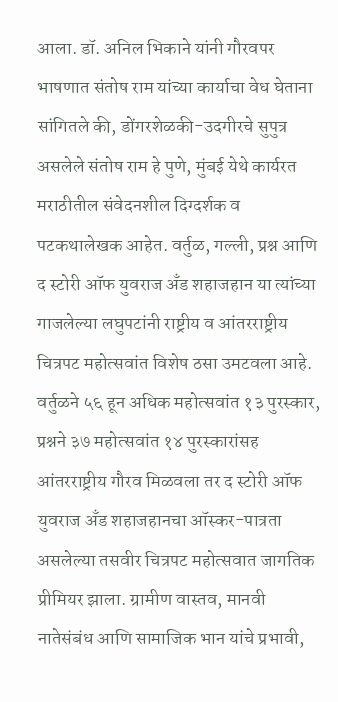आला. डॉ. अनिल भिकाने यांनी गौरवपर भाषणात संतोष राम यांच्या कार्याचा वेध घेताना सांगितले की, डोंगरशेळकी-उदगीरचे सुपुत्र असलेले संतोष राम हे पुणे, मुंबई येथे कार्यरत मराठीतील संवेदनशील दिग्दर्शक व पटकथालेखक आहेत. वर्तुळ, गल्ली, प्रश्न आणि द स्टोरी ऑफ युवराज अँड शहाजहान या त्यांच्या गाजलेल्या लघुपटांनी राष्ट्रीय व आंतरराष्ट्रीय चित्रपट महोत्सवांत विशेष ठसा उमटवला आहे.
वर्तुळने ५६ हून अधिक महोत्सवांत १३ पुरस्कार, प्रश्नने ३७ महोत्सवांत १४ पुरस्कारांसह आंतरराष्ट्रीय गौरव मिळवला तर द स्टोरी ऑफ युवराज अँड शहाजहानचा ऑस्कर-पात्रता असलेल्या तसवीर चित्रपट महोत्सवात जागतिक प्रीमियर झाला. ग्रामीण वास्तव, मानवी नातेसंबंध आणि सामाजिक भान यांचे प्रभावी,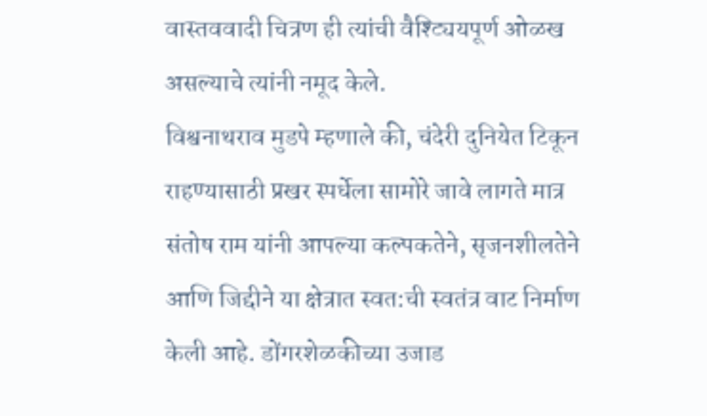वास्तववादी चित्रण ही त्यांची वैश्ट्यियपूर्ण ओळख असल्याचे त्यांनी नमूद केले.
विश्वनाथराव मुडपे म्हणाले की, चंदेरी दुनियेत टिकून राहण्यासाठी प्रखर स्पर्धेला सामोरे जावे लागते मात्र संतोष राम यांनी आपल्या कल्पकतेने, सृजनशीलतेने आणि जिद्दीने या क्षेत्रात स्वत:ची स्वतंत्र वाट निर्माण केली आहे. डोंगरशेळकीच्या उजाड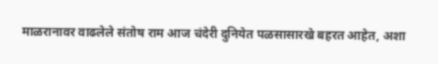माळरानावर वाढलेले संतोष राम आज चंदेरी दुनियेत पळसासारखे बहरत आहेत, अशा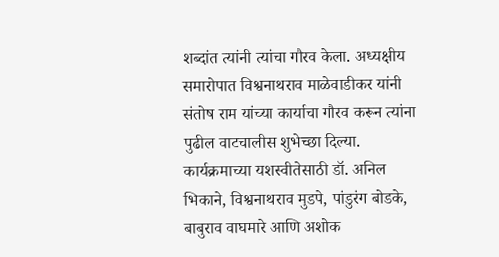शब्दांत त्यांनी त्यांचा गौरव केला. अध्यक्षीय समारोपात विश्वनाथराव माळेवाडीकर यांनी संतोष राम यांच्या कार्याचा गौरव करून त्यांना पुढील वाटचालीस शुभेच्छा दिल्या. कार्यक्रमाच्या यशस्वीतेसाठी डॉ. अनिल भिकाने, विश्वनाथराव मुडपे, पांडुरंग बोडके, बाबुराव वाघमारे आणि अशोक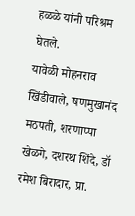हळळे यांनी परिश्रम घेतले.
यावेळी मोहनराव खिंडीवाले, षणमुखानंद मठपती, शरणाप्पा खेळगे, दशरथ शिंदे, डॉ रमेश बिरादार, प्रा.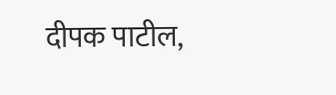दीपक पाटील,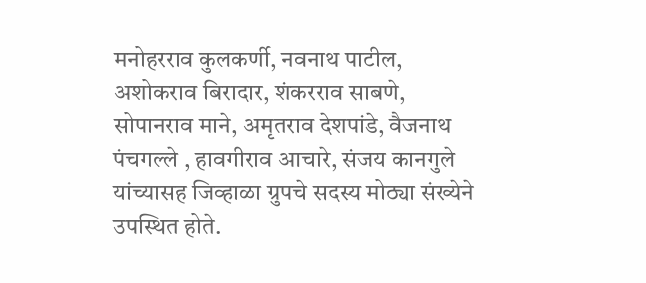मनोहरराव कुलकर्णी, नवनाथ पाटील, अशोकराव बिरादार, शंकरराव साबणे, सोपानराव माने, अमृतराव देशपांडे, वैजनाथ पंचगल्ले , हावगीराव आचारे, संजय कानगुले यांच्यासह जिव्हाळा ग्रुपचे सदस्य मोठ्या संख्येने उपस्थित होते.